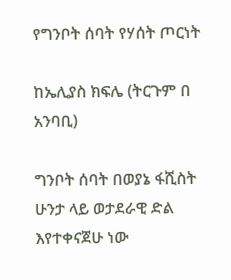የግንቦት ሰባት የሃሰት ጦርነት

ከኤሊያስ ክፍሌ (ትርጉም በ አንባቢ)

ግንቦት ሰባት በወያኔ ፋሺስት ሁንታ ላይ ወታደራዊ ድል እየተቀናጀሁ ነው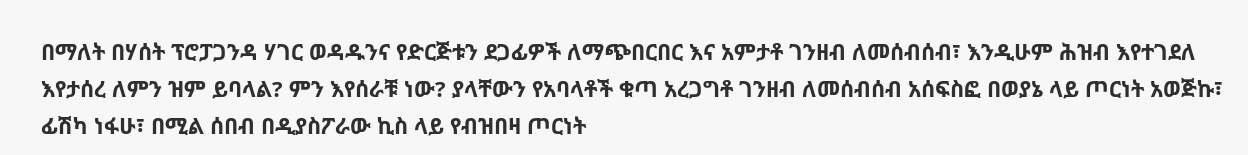በማለት በሃሰት ፕሮፓጋንዳ ሃገር ወዳዱንና የድርጅቱን ደጋፊዎች ለማጭበርበር እና አምታቶ ገንዘብ ለመሰብሰብ፣ እንዲሁም ሕዝብ እየተገደለ እየታሰረ ለምን ዝም ይባላል? ምን እየሰራቹ ነው? ያላቸውን የአባላቶች ቁጣ አረጋግቶ ገንዘብ ለመሰብሰብ አሰፍስፎ በወያኔ ላይ ጦርነት አወጅኩ፣ ፊሽካ ነፋሁ፣ በሚል ሰበብ በዲያስፖራው ኪስ ላይ የብዝበዛ ጦርነት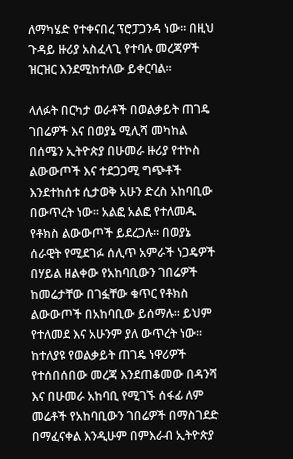ለማካሄድ የተቀናበረ ፕሮፓጋንዳ ነው። በዚህ ጉዳይ ዙሪያ አስፈላጊ የተባሉ መረጃዎች ዝርዝር እንደሚከተለው ይቀርባል።

ላለፉት በርካታ ወራቶች በወልቃይት ጠገዴ ገበሬዎች እና በወያኔ ሚሊሻ መካከል በሰሜን ኢትዮጵያ በሁመራ ዙሪያ የተኮስ ልውውጦች እና ተደጋጋሚ ግጭቶች እንደተከሰቱ ሲታወቅ አሁን ድረስ አከባቢው በውጥረት ነው። አልፎ አልፎ የተለመዱ የቶክስ ልውውጦች ይደረጋሉ። በወያኔ ሰራዊት የሚደገፉ ሰሊጥ አምራች ነጋዴዎች በሃይል ዘልቀው የአከባቢውን ገበሬዎች ከመሬታቸው በገፏቸው ቁጥር የቶክስ ልውውጦች በአከባቢው ይሰማሉ። ይህም የተለመደ እና አሁንም ያለ ውጥረት ነው። ከተለያዩ የወልቃይት ጠገዴ ነዋሪዎች የተሰበሰበው መረጃ እንደጠቆመው በዳንሻ እና በሁመራ አከባቢ የሚገኙ ሰፋፊ ለም መሬቶች የአከባቢውን ገበሬዎች በማስገደድ በማፈናቀል እንዲሁም በምእራብ ኢትዮጵያ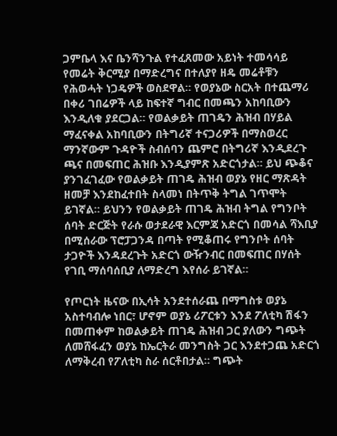ጋምቤላ እና ቤንሻንጉል የተፈጸመው አይነት ተመሳሳይ የመሬት ቅርሚያ በማድረግና በተለያየ ዘዴ መሬቶቹን የሕወሓት ነጋዴዎች ወስደዋል። የወያኔው ስርአት በተጨማሪ በቀሪ ገበሬዎች ላይ ከፍተኛ ግብር በመጫን አከባቢውን እንዲለቁ ያደርጋል። የወልቃይት ጠገዴን ሕዝብ በሃይል ማፈናቀል አከባቢውን በትግሪኛ ተናጋሪዎች በማስወረር ማንኛውም ጉዳዮች ስብሰባን ጨምሮ በትግሪኛ እንዲደረጉ ጫና በመፍጠር ሕዝቡ እንዲያምጽ አድርጎታል። ይህ ጭቆና ያንገፈገፈው የወልቃይት ጠገዴ ሕዝብ ወያኔ የዘር ማጽዳት ዘመቻ እንደከፈተበት ስላመነ በትጥቅ ትግል ገጥሞት ይገኛል። ይህንን የወልቃይት ጠገዴ ሕዝብ ትግል የግንቦት ሰባት ድርጅት የራሱ ወታደራዊ እርምጃ አድርጎ በመሳል ሻእቢያ በሚሰራው ፕሮፓጋንዳ በጣት የሚቆጠሩ የግንቦት ሰባት ታጋዮች እንዳደረጉት አድርጎ ውዥንብር በመፍጠር በሃሰት የገቢ ማሰባሰቢያ ለማድረግ እየሰራ ይገኛል።

የጦርነት ዜናው በኢሳት አንደተሰራጨ በማግስቱ ወያኔ አስተባብሎ ነበር፣ ሆኖም ወያኔ ሪፖርቱን እንደ ፖለቲካ ሽፋን በመጠቀም ከወልቃይት ጠገዴ ሕዝብ ጋር ያለውን ግጭት ለመሸፋፈን ወያኔ ከኤርትራ መንግስት ጋር እንደተጋጨ አድርጎ ለማቅረብ የፖለቲካ ስራ ሰርቶበታል። ግጭት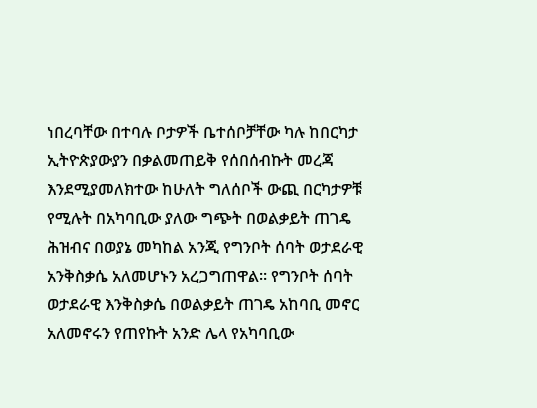ነበረባቸው በተባሉ ቦታዎች ቤተሰቦቻቸው ካሉ ከበርካታ ኢትዮጵያውያን በቃልመጠይቅ የሰበሰብኩት መረጃ እንደሚያመለክተው ከሁለት ግለሰቦች ውጪ በርካታዎቹ የሚሉት በአካባቢው ያለው ግጭት በወልቃይት ጠገዴ ሕዝብና በወያኔ መካከል አንጂ የግንቦት ሰባት ወታደራዊ አንቅስቃሴ አለመሆኑን አረጋግጠዋል። የግንቦት ሰባት ወታደራዊ እንቅስቃሴ በወልቃይት ጠገዴ አከባቢ መኖር አለመኖሩን የጠየኩት አንድ ሌላ የአካባቢው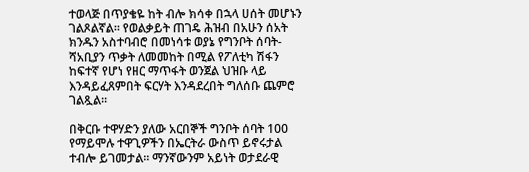ተወላጅ በጥያቄዬ ከት ብሎ ክሳቀ በኋላ ሀሰት መሆኑን ገልጾልኛል። የወልቃይት ጠገዴ ሕዝብ በአሁን ሰአት ክንዱን አስተባብሮ በመነሳቱ ወያኔ የግንቦት ሰባት-ሻአቢያን ጥቃት ለመመከት በሚል የፖለቲካ ሽፋን ከፍተኛ የሆነ የዘር ማጥፋት ወንጀል ህዝቡ ላይ እንዳይፈጸምበት ፍርሃት እንዳደረበት ግለሰቡ ጨምሮ ገልጿል።

በቅርቡ ተዋሃድን ያለው አርበኞች ግንቦት ሰባት 100 የማይሞሉ ተዋጊዎችን በኤርትራ ውስጥ ይኖሩታል ተብሎ ይገመታል። ማንኛውንም አይነት ወታደራዊ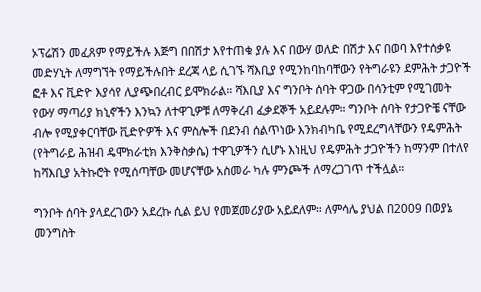ኦፕሬሽን መፈጸም የማይችሉ እጅግ በበሽታ እየተጠቁ ያሉ እና በውሃ ወለድ በሽታ እና በወባ እየተሰቃዩ መድሃኒት ለማግኘት የማይችሉበት ደረጃ ላይ ሲገኙ ሻእቢያ የሚንከባከባቸውን የትግራዩን ደምሕት ታጋዮች ፎቶ እና ቪድዮ እያሳየ ሊያጭበረብር ይሞክራል። ሻእቢያ እና ግንቦት ሰባት ዋጋው በሳንቲም የሚገመት የውሃ ማጣሪያ ክኒኖችን እንኳን ለተዋጊዎቹ ለማቅረብ ፈቃደኞች አይደሉም። ግንቦት ሰባት የታጋዮቼ ናቸው ብሎ የሚያቀርባቸው ቪድዮዎች እና ምስሎች በደንብ ሰልጥነው እንክብካቤ የሚደረግላቸውን የዴምሕት (የትግራይ ሕዝብ ዴሞክራቲክ እንቅስቃሴ) ተዋጊዎችን ሲሆኑ እነዚህ የዴምሕት ታጋዮችን ከማንም በተለየ ከሻእቢያ አትኩሮት የሚሰጣቸው መሆናቸው አስመራ ካሉ ምንጮች ለማረጋገጥ ተችሏል።

ግንቦት ሰባት ያላደረገውን አደረኩ ሲል ይህ የመጀመሪያው አይደለም። ለምሳሌ ያህል በ2009 በወያኔ መንግስት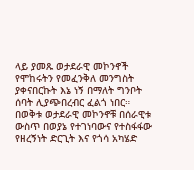ላይ ያመጹ ወታደራዊ መኮንኖች የሞከሩትን የመፈንቅለ መንግስት ያቀናበርኩት እኔ ነኝ በማለት ግንቦት ሰባት ሊያጭበረብር ፈልጎ ነበር። በወቅቱ ወታደራዊ መኮንኖቹ በሰራዊቱ ውስጥ በወያኔ የተገነባውና የተስፋፋው የዘረኝነት ድርጊት እና የጎሳ አካሄድ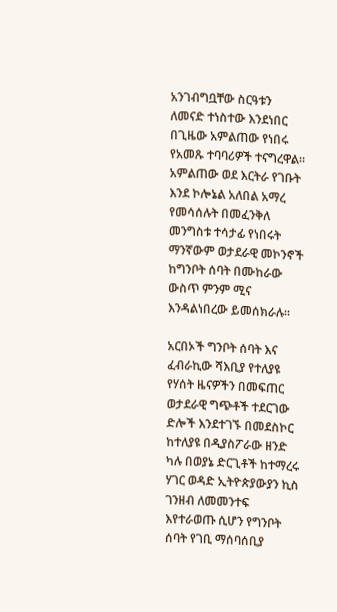አንገብግቧቸው ስርዓቱን ለመናድ ተነስተው እንደነበር በጊዜው አምልጠው የነበሩ የአመጹ ተባባሪዎች ተናግረዋል። አምልጠው ወደ እርትራ የገቡት እንደ ኮሎኔል አለበል አማረ የመሳሰሉት በመፈንቅለ መንግስቱ ተሳታፊ የነበሩት ማንኛውም ወታደራዊ መኮንኖች ከግንቦት ሰባት በሙከራው ውስጥ ምንም ሚና እንዳልነበረው ይመሰክራሉ።

አርበኦች ግንቦት ሰባት እና ፈብራኪው ሻእቢያ የተለያዩ የሃሰት ዜናዎችን በመፍጠር ወታደራዊ ግጭቶች ተደርገው ድሎች እንደተገኙ በመደስኮር ከተለያዩ በዲያስፖራው ዘንድ ካሉ በወያኔ ድርጊቶች ከተማረሩ ሃገር ወዳድ ኢትዮጵያውያን ኪስ ገንዘብ ለመመንተፍ እየተራወጡ ሲሆን የግንቦት ሰባት የገቢ ማሰባሰቢያ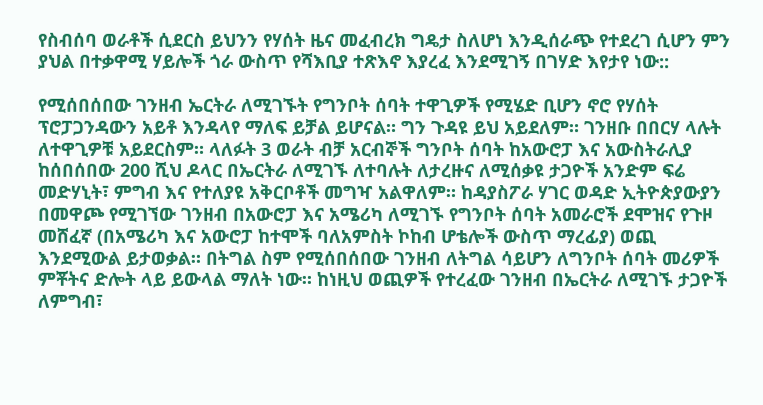የስብሰባ ወራቶች ሲደርስ ይህንን የሃሰት ዜና መፈብረክ ግዴታ ስለሆነ እንዲሰራጭ የተደረገ ሲሆን ምን ያህል በተቃዋሚ ሃይሎች ጎራ ውስጥ የሻእቢያ ተጽእኖ እያረፈ እንደሚገኝ በገሃድ እየታየ ነው::

የሚሰበሰበው ገንዘብ ኤርትራ ለሚገኙት የግንቦት ሰባት ተዋጊዎች የሚሄድ ቢሆን ኖሮ የሃሰት ፕሮፓጋንዳውን አይቶ እንዳላየ ማለፍ ይቻል ይሆናል። ግን ጉዳዩ ይህ አይደለም። ገንዘቡ በበርሃ ላሉት ለተዋጊዎቹ አይደርስም። ላለፉት 3 ወራት ብቻ አርብኞች ግንቦት ሰባት ከአውሮፓ እና አውስትራሊያ ከሰበሰበው 200 ሺህ ዶላር በኤርትራ ለሚገኙ ለተባሉት ለታረዙና ለሚሰቃዩ ታጋዮች አንድም ፍሬ መድሃኒት፣ ምግብ እና የተለያዩ አቅርቦቶች መግዣ አልዋለም። ከዳያስፖራ ሃገር ወዳድ ኢትዮጵያውያን በመዋጮ የሚገኘው ገንዘብ በአውሮፓ እና አሜሪካ ለሚገኙ የግንቦት ሰባት አመራሮች ደሞዝና የጉዞ መሸፈኛ (በአሜሪካ እና አውሮፓ ከተሞች ባለአምስት ኮከብ ሆቴሎች ውስጥ ማረፊያ) ወጪ እንደሚውል ይታወቃል። በትግል ስም የሚሰበሰበው ገንዘብ ለትግል ሳይሆን ለግንቦት ሰባት መሪዎች ምቾትና ድሎት ላይ ይውላል ማለት ነው። ከነዚህ ወጪዎች የተረፈው ገንዘብ በኤርትራ ለሚገኙ ታጋዮች ለምግብ፣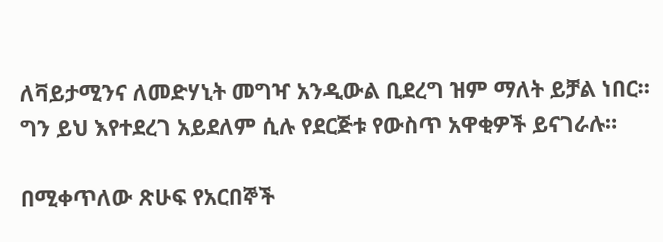ለቫይታሚንና ለመድሃኒት መግዣ አንዲውል ቢደረግ ዝም ማለት ይቻል ነበር። ግን ይህ እየተደረገ አይደለም ሲሉ የደርጅቱ የውስጥ አዋቂዎች ይናገራሉ።

በሚቀጥለው ጽሁፍ የአርበኞች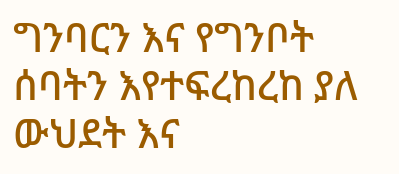ግንባርን እና የግንቦት ሰባትን እየተፍረከረከ ያለ ውህደት እና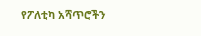የፖለቲካ አሻጥሮችን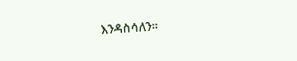እንዳስሳለን።